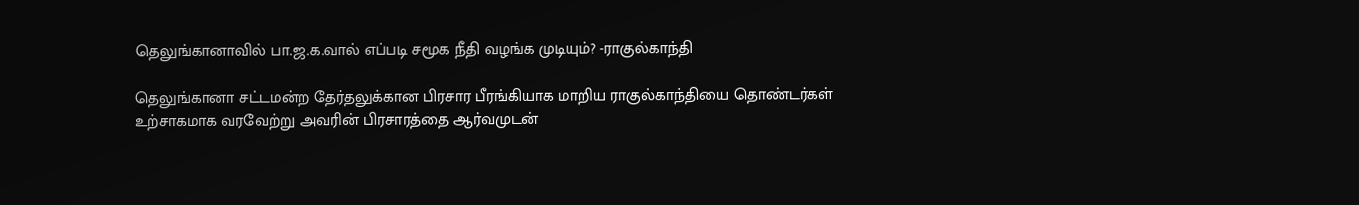தெலுங்கானாவில் பா.ஜ.க.வால் எப்படி சமூக நீதி வழங்க முடியும்? -ராகுல்காந்தி

தெலுங்கானா சட்டமன்ற தேர்தலுக்கான பிரசார பீரங்கியாக மாறிய ராகுல்காந்தியை தொண்டர்கள் உற்சாகமாக வரவேற்று அவரின் பிரசாரத்தை ஆர்வமுடன்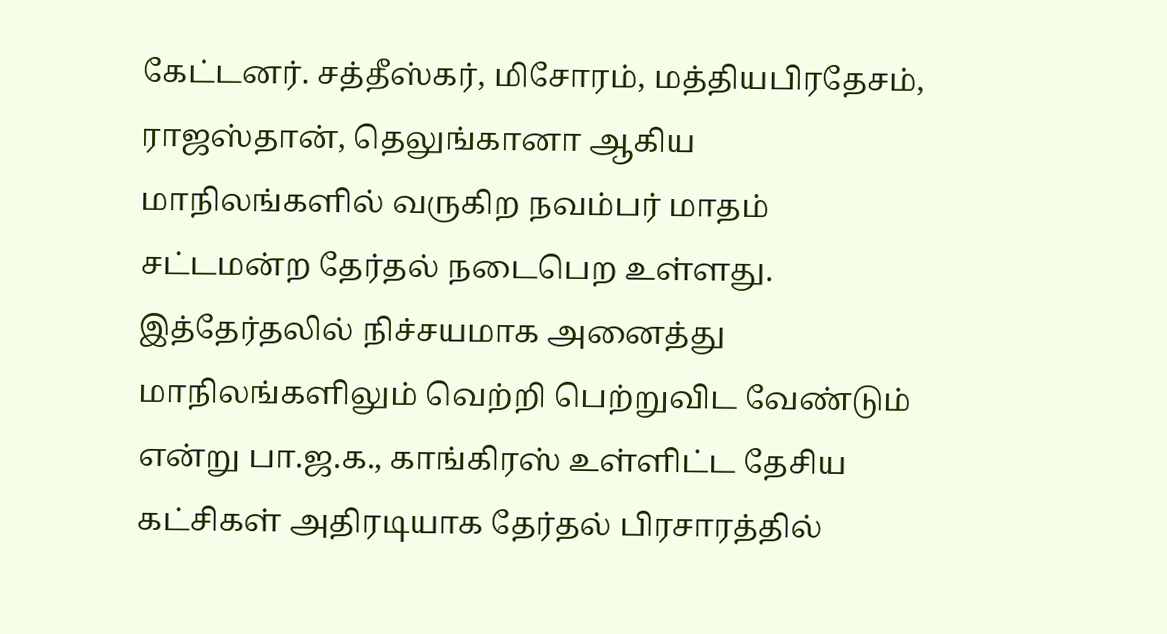கேட்டனர். சத்தீஸ்கர், மிசோரம், மத்தியபிரதேசம், ராஜஸ்தான், தெலுங்கானா ஆகிய மாநிலங்களில் வருகிற நவம்பர் மாதம் சட்டமன்ற தேர்தல் நடைபெற உள்ளது. இத்தேர்தலில் நிச்சயமாக அனைத்து மாநிலங்களிலும் வெற்றி பெற்றுவிட வேண்டும் என்று பா.ஜ.க., காங்கிரஸ் உள்ளிட்ட தேசிய கட்சிகள் அதிரடியாக தேர்தல் பிரசாரத்தில்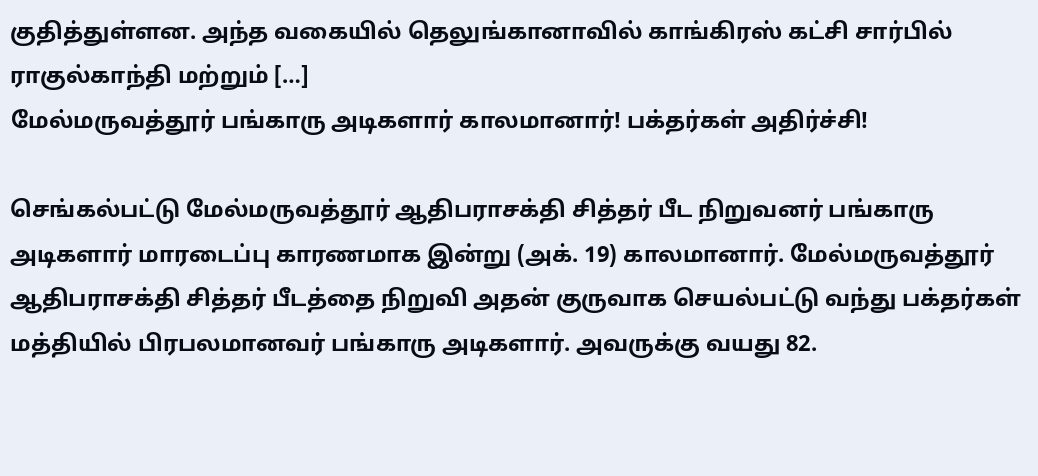குதித்துள்ளன. அந்த வகையில் தெலுங்கானாவில் காங்கிரஸ் கட்சி சார்பில் ராகுல்காந்தி மற்றும் […]
மேல்மருவத்தூர் பங்காரு அடிகளார் காலமானார்! பக்தர்கள் அதிர்ச்சி!

செங்கல்பட்டு மேல்மருவத்தூர் ஆதிபராசக்தி சித்தர் பீட நிறுவனர் பங்காரு அடிகளார் மாரடைப்பு காரணமாக இன்று (அக். 19) காலமானார். மேல்மருவத்தூர் ஆதிபராசக்தி சித்தர் பீடத்தை நிறுவி அதன் குருவாக செயல்பட்டு வந்து பக்தர்கள் மத்தியில் பிரபலமானவர் பங்காரு அடிகளார். அவருக்கு வயது 82.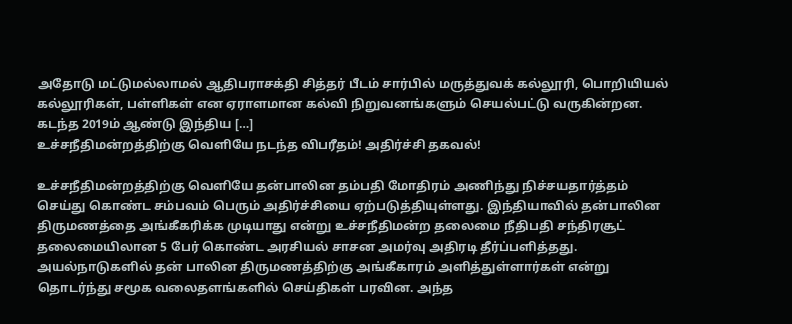அதோடு மட்டுமல்லாமல் ஆதிபராசக்தி சித்தர் பீடம் சார்பில் மருத்துவக் கல்லூரி, பொறியியல் கல்லூரிகள், பள்ளிகள் என ஏராளமான கல்வி நிறுவனங்களும் செயல்பட்டு வருகின்றன. கடந்த 2019ம் ஆண்டு இந்திய […]
உச்சநீதிமன்றத்திற்கு வெளியே நடந்த விபரீதம்! அதிர்ச்சி தகவல்!

உச்சநீதிமன்றத்திற்கு வெளியே தன்பாலின தம்பதி மோதிரம் அணிந்து நிச்சயதார்த்தம் செய்து கொண்ட சம்பவம் பெரும் அதிர்ச்சியை ஏற்படுத்தியுள்ளது. இந்தியாவில் தன்பாலின திருமணத்தை அங்கீகரிக்க முடியாது என்று உச்சநீதிமன்ற தலைமை நீதிபதி சந்திரசூட் தலைமையிலான 5 பேர் கொண்ட அரசியல் சாசன அமர்வு அதிரடி தீர்ப்பளித்தது. அயல்நாடுகளில் தன் பாலின திருமணத்திற்கு அங்கீகாரம் அளித்துள்ளார்கள் என்று தொடர்ந்து சமூக வலைதளங்களில் செய்திகள் பரவின. அந்த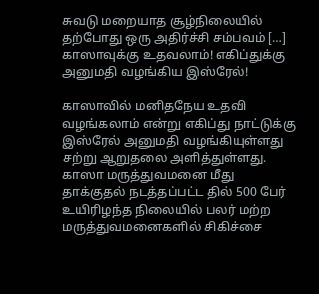சுவடு மறையாத சூழ்நிலையில் தற்போது ஒரு அதிர்ச்சி சம்பவம் […]
காஸாவுக்கு உதவலாம்! எகிப்துக்கு அனுமதி வழங்கிய இஸ்ரேல்!

காஸாவில் மனிதநேய உதவி வழங்கலாம் என்று எகிப்து நாட்டுக்கு இஸ்ரேல் அனுமதி வழங்கியுள்ளது சற்று ஆறுதலை அளித்துள்ளது. காஸா மருத்துவமனை மீது தாக்குதல் நடத்தப்பட்ட தில் 500 பேர் உயிரிழந்த நிலையில் பலர் மற்ற மருத்துவமனைகளில் சிகிச்சை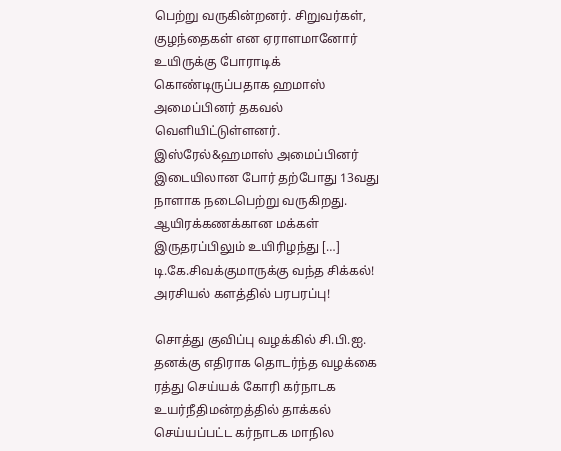பெற்று வருகின்றனர். சிறுவர்கள், குழந்தைகள் என ஏராளமானோர் உயிருக்கு போராடிக் கொண்டிருப்பதாக ஹமாஸ் அமைப்பினர் தகவல் வெளியிட்டுள்ளனர். இஸ்ரேல்&ஹமாஸ் அமைப்பினர் இடையிலான போர் தற்போது 13வது நாளாக நடைபெற்று வருகிறது. ஆயிரக்கணக்கான மக்கள் இருதரப்பிலும் உயிரிழந்து […]
டி.கே.சிவக்குமாருக்கு வந்த சிக்கல்! அரசியல் களத்தில் பரபரப்பு!

சொத்து குவிப்பு வழக்கில் சி.பி.ஐ. தனக்கு எதிராக தொடர்ந்த வழக்கை ரத்து செய்யக் கோரி கர்நாடக உயர்நீதிமன்றத்தில் தாக்கல் செய்யப்பட்ட கர்நாடக மாநில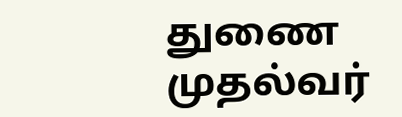துணை முதல்வர்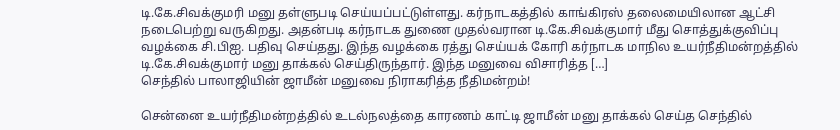டி.கே.சிவக்குமரி மனு தள்ளுபடி செய்யப்பட்டுள்ளது. கர்நாடகத்தில் காங்கிரஸ் தலைமையிலான ஆட்சி நடைபெற்று வருகிறது. அதன்படி கர்நாடக துணை முதல்வரான டி.கே.சிவக்குமார் மீது சொத்துக்குவிப்பு வழக்கை சி.பிஐ. பதிவு செய்தது. இந்த வழக்கை ரத்து செய்யக் கோரி கர்நாடக மாநில உயர்நீதிமன்றத்தில் டி.கே.சிவக்குமார் மனு தாக்கல் செய்திருந்தார். இந்த மனுவை விசாரித்த […]
செந்தில் பாலாஜியின் ஜாமீன் மனுவை நிராகரித்த நீதிமன்றம்!

சென்னை உயர்நீதிமன்றத்தில் உடல்நலத்தை காரணம் காட்டி ஜாமீன் மனு தாக்கல் செய்த செந்தில்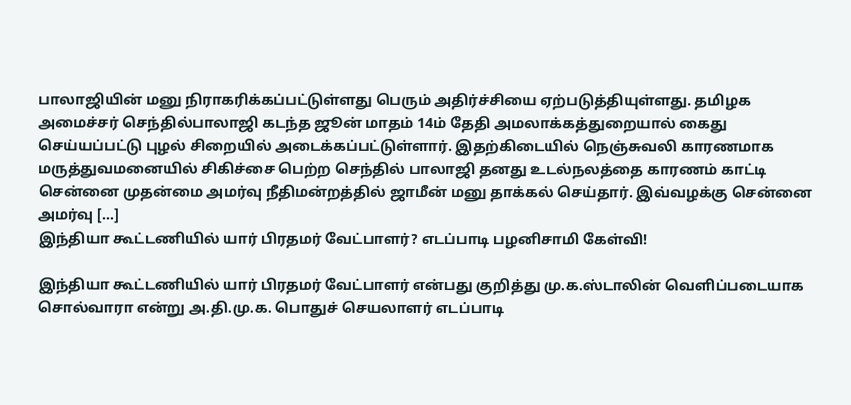பாலாஜியின் மனு நிராகரிக்கப்பட்டுள்ளது பெரும் அதிர்ச்சியை ஏற்படுத்தியுள்ளது. தமிழக அமைச்சர் செந்தில்பாலாஜி கடந்த ஜூன் மாதம் 14ம் தேதி அமலாக்கத்துறையால் கைது செய்யப்பட்டு புழல் சிறையில் அடைக்கப்பட்டுள்ளார். இதற்கிடையில் நெஞ்சுவலி காரணமாக மருத்துவமனையில் சிகிச்சை பெற்ற செந்தில் பாலாஜி தனது உடல்நலத்தை காரணம் காட்டி சென்னை முதன்மை அமர்வு நீதிமன்றத்தில் ஜாமீன் மனு தாக்கல் செய்தார். இவ்வழக்கு சென்னை அமர்வு […]
இந்தியா கூட்டணியில் யார் பிரதமர் வேட்பாளர்? எடப்பாடி பழனிசாமி கேள்வி!

இந்தியா கூட்டணியில் யார் பிரதமர் வேட்பாளர் என்பது குறித்து மு.க.ஸ்டாலின் வெளிப்படையாக சொல்வாரா என்று அ.தி.மு.க. பொதுச் செயலாளர் எடப்பாடி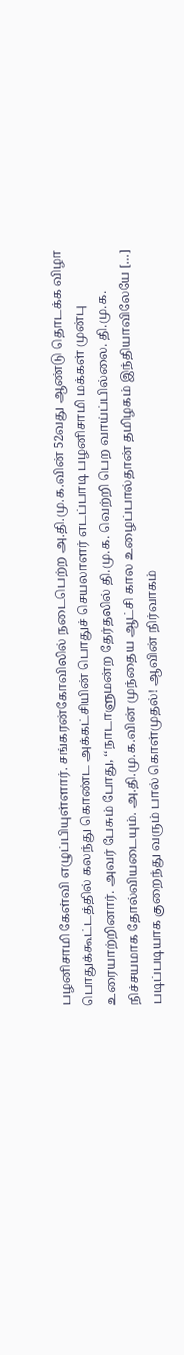பழனிசாமி கேள்வி எழுப்பியுள்ளார். சங்கரன்கோவிலில் நடைபெற்ற அ.தி.மு.க.வின் 52வது ஆண்டு தொடக்க விழா பொதுக்கூட்டத்தில் கலந்து கொண்ட அக்கட்சியின் பொதுச் செயலாளர் எடப்பாடி பழனிசாமி மக்கள் முன்பு உரையாற்றினார். அவர் பேசும் போது, ‘‘நாடாளுமன்ற தேர்தலில் தி.மு.க. வெற்றி பெற வாய்ப்பில்லை. தி.மு.க. நிச்சயமாக தோல்வியடையும். அ.தி.மு.க.வின் முந்தைய ஆட்சி கால உழைப்பால்தான் தமிழகம் இந்தியாவிலேயே […]
படிப்படியாக குறைந்து வரும் பால் கொள்முதல்! ஆவின் நிர்வாகம்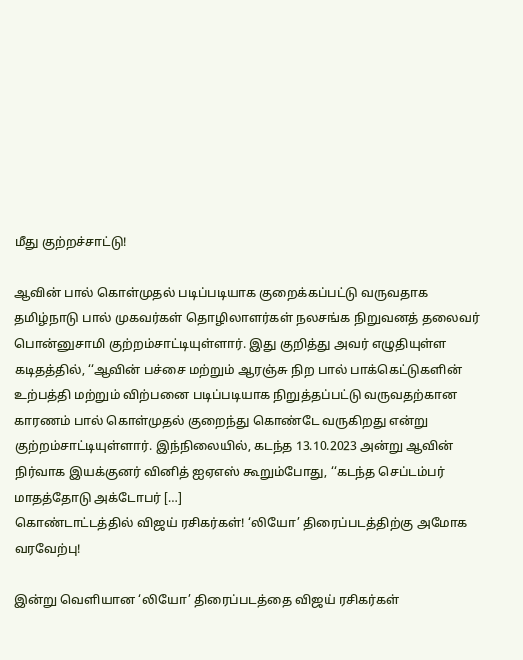மீது குற்றச்சாட்டு!

ஆவின் பால் கொள்முதல் படிப்படியாக குறைக்கப்பட்டு வருவதாக தமிழ்நாடு பால் முகவர்கள் தொழிலாளர்கள் நலசங்க நிறுவனத் தலைவர் பொன்னுசாமி குற்றம்சாட்டியுள்ளார். இது குறித்து அவர் எழுதியுள்ள கடிதத்தில், ‘‘ஆவின் பச்சை மற்றும் ஆரஞ்சு நிற பால் பாக்கெட்டுகளின் உற்பத்தி மற்றும் விற்பனை படிப்படியாக நிறுத்தப்பட்டு வருவதற்கான காரணம் பால் கொள்முதல் குறைந்து கொண்டே வருகிறது என்று குற்றம்சாட்டியுள்ளார். இந்நிலையில், கடந்த 13.10.2023 அன்று ஆவின் நிர்வாக இயக்குனர் வினித் ஐஏஎஸ் கூறும்போது, ‘‘கடந்த செப்டம்பர் மாதத்தோடு அக்டோபர் […]
கொண்டாட்டத்தில் விஜய் ரசிகர்கள்! ‘லியோ’ திரைப்படத்திற்கு அமோக வரவேற்பு!

இன்று வெளியான ‘லியோ’ திரைப்படத்தை விஜய் ரசிகர்கள்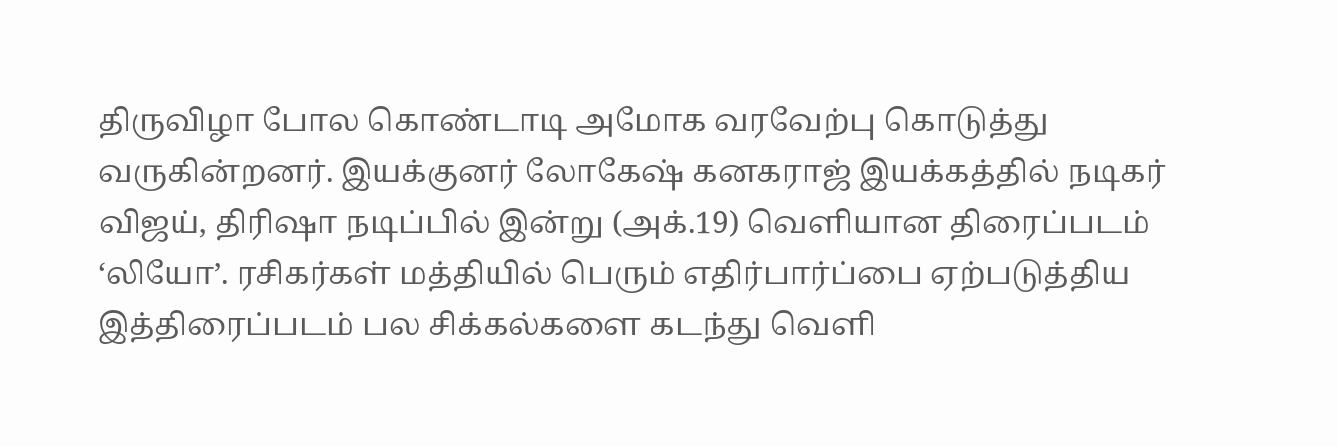திருவிழா போல கொண்டாடி அமோக வரவேற்பு கொடுத்து வருகின்றனர். இயக்குனர் லோகேஷ் கனகராஜ் இயக்கத்தில் நடிகர் விஜய், திரிஷா நடிப்பில் இன்று (அக்.19) வெளியான திரைப்படம் ‘லியோ’. ரசிகர்கள் மத்தியில் பெரும் எதிர்பார்ப்பை ஏற்படுத்திய இத்திரைப்படம் பல சிக்கல்களை கடந்து வெளி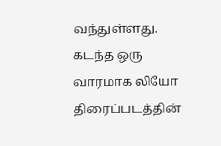வந்துள்ளது. கடந்த ஒரு வாரமாக லியோ திரைப்படத்தின்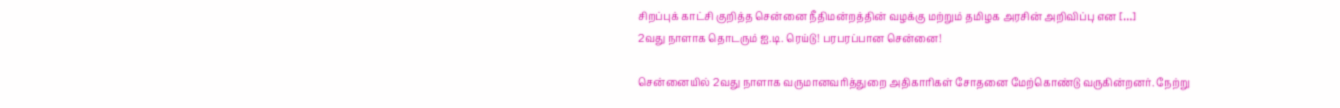சிறப்புக் காட்சி குறித்த சென்னை நீதிமன்றத்தின் வழக்கு மற்றும் தமிழக அரசின் அறிவிப்பு என […]
2வது நாளாக தொடரும் ஐ.டி. ரெய்டு! பரபரப்பான சென்னை!

சென்னையில் 2வது நாளாக வருமானவரித்துறை அதிகாரிகள் சோதனை மேற்கொண்டு வருகின்றனர். நேற்று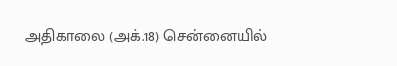அதிகாலை (அக்.18) சென்னையில்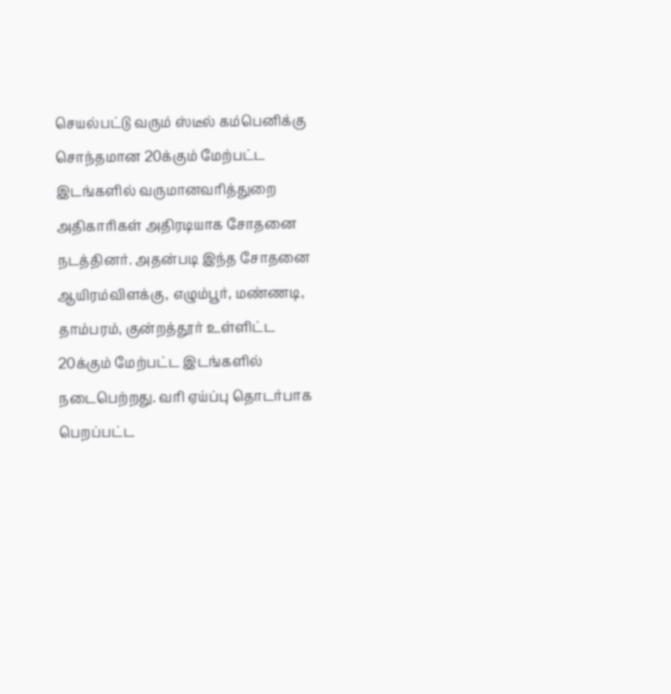செயல்பட்டு வரும் ஸ்டீல் கம்பெனிக்கு சொந்தமான 20க்கும் மேற்பட்ட இடங்களில் வருமானவரித்துறை அதிகாரிகள் அதிரடியாக சோதனை நடத்தினர். அதன்படி இந்த சோதனை ஆயிரம்விளக்கு, எழும்பூர், மண்ணடி, தாம்பரம், குன்றத்தூர் உள்ளிட்ட 20க்கும் மேற்பட்ட இடங்களில் நடைபெற்றது. வரி ஏய்ப்பு தொடர்பாக பெறப்பட்ட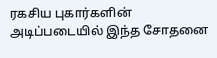ரகசிய புகார்களின் அடிப்படையில் இந்த சோதனை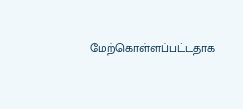மேற்கொள்ளப்பட்டதாக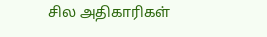சில அதிகாரிகள்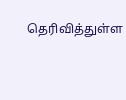தெரிவித்துள்ள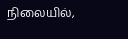நிலையில்,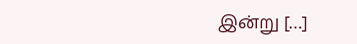இன்று […]